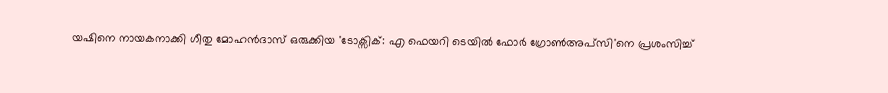യഷിനെ നായകനാക്കി ഗീതു മോഹൻദാസ് ഒരുക്കിയ 'ടോക്സിക്: എ ഫെയറി ടെയിൽ ഫോർ ഗ്രോൺഅപ്സി'നെ പ്രശംസിച്ച്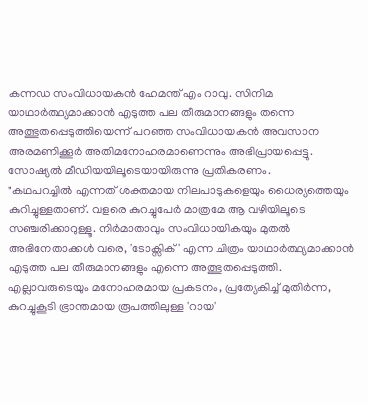കന്നഡ സംവിധായകൻ ഹേമന്ത് എം റാവു. സിനിമ യാഥാർത്ഥ്യമാക്കാൻ എടുത്ത പല തീരുമാനങ്ങളും തന്നെ അത്ഭുതപ്പെടുത്തിയെന്ന് പറഞ്ഞ സംവിധായകൻ അവസാന അരമണിക്കൂർ അതിമനോഹരമാണെന്നും അഭിപ്രായപ്പെട്ടു. സോഷ്യൽ മീഡിയയിലൂടെയായിരുന്നു പ്രതികരണം.
"കഥപറച്ചിൽ എന്നത് ശക്തമായ നിലപാടുകളെയും ധൈര്യത്തെയും കുറിച്ചുള്ളതാണ്. വളരെ കുറച്ചുപേർ മാത്രമേ ആ വഴിയിലൂടെ സഞ്ചരിക്കാറുള്ളൂ. നിർമാതാവും സംവിധായികയും മുതൽ അഭിനേതാക്കൾ വരെ, 'ടോക്സിക്' എന്ന ചിത്രം യാഥാർത്ഥ്യമാക്കാൻ എടുത്ത പല തീരുമാനങ്ങളും എന്നെ അത്ഭുതപ്പെടുത്തി. എല്ലാവരുടെയും മനോഹരമായ പ്രകടനം, പ്രത്യേകിച്ച് മുതിർന്ന, കുറച്ചുകൂടി ഭ്രാന്തമായ രൂപത്തിലുള്ള 'റായ'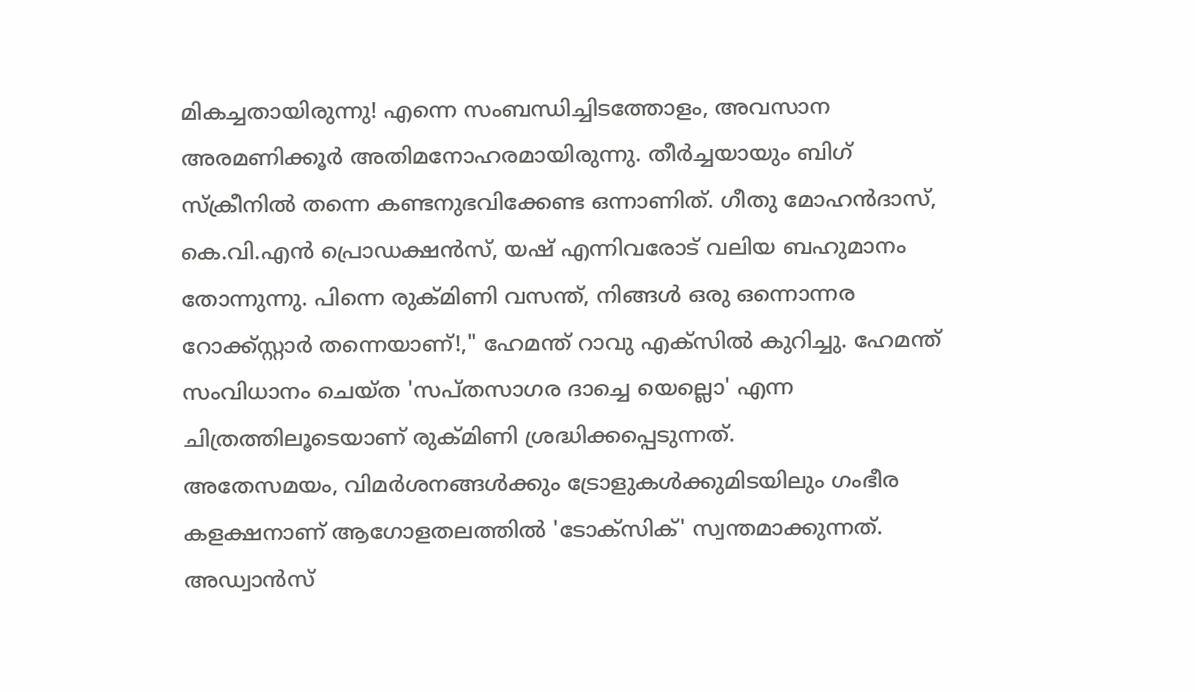മികച്ചതായിരുന്നു! എന്നെ സംബന്ധിച്ചിടത്തോളം, അവസാന അരമണിക്കൂർ അതിമനോഹരമായിരുന്നു. തീർച്ചയായും ബിഗ് സ്ക്രീനിൽ തന്നെ കണ്ടനുഭവിക്കേണ്ട ഒന്നാണിത്. ഗീതു മോഹൻദാസ്, കെ.വി.എൻ പ്രൊഡക്ഷൻസ്, യഷ് എന്നിവരോട് വലിയ ബഹുമാനം തോന്നുന്നു. പിന്നെ രുക്മിണി വസന്ത്, നിങ്ങൾ ഒരു ഒന്നൊന്നര റോക്ക്സ്റ്റാർ തന്നെയാണ്!," ഹേമന്ത് റാവു എക്സിൽ കുറിച്ചു. ഹേമന്ത് സംവിധാനം ചെയ്ത 'സപ്തസാഗര ദാച്ചെ യെല്ലൊ' എന്ന ചിത്രത്തിലൂടെയാണ് രുക്മിണി ശ്രദ്ധിക്കപ്പെടുന്നത്.
അതേസമയം, വിമർശനങ്ങൾക്കും ട്രോളുകൾക്കുമിടയിലും ഗംഭീര കളക്ഷനാണ് ആഗോളതലത്തിൽ 'ടോക്സിക്' സ്വന്തമാക്കുന്നത്. അഡ്വാൻസ്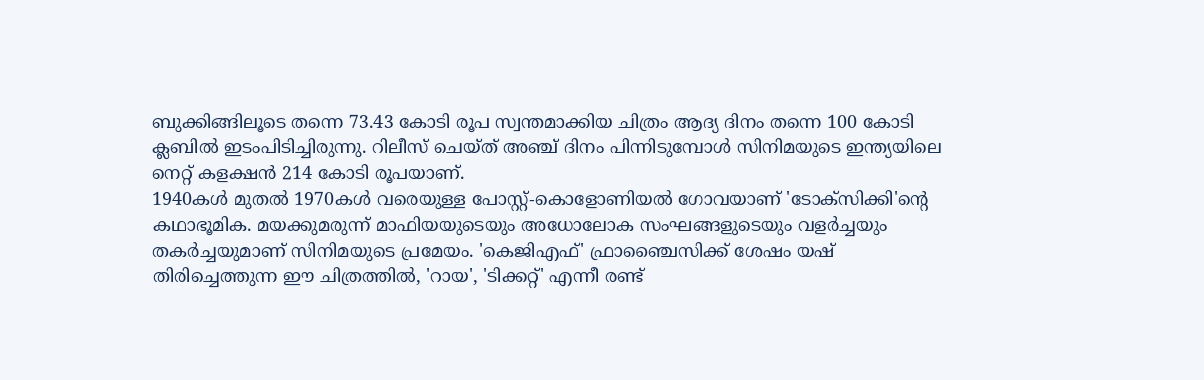ബുക്കിങ്ങിലൂടെ തന്നെ 73.43 കോടി രൂപ സ്വന്തമാക്കിയ ചിത്രം ആദ്യ ദിനം തന്നെ 100 കോടി ക്ലബിൽ ഇടംപിടിച്ചിരുന്നു. റിലീസ് ചെയ്ത് അഞ്ച് ദിനം പിന്നിടുമ്പോൾ സിനിമയുടെ ഇന്ത്യയിലെ നെറ്റ് കളക്ഷൻ 214 കോടി രൂപയാണ്.
1940കൾ മുതൽ 1970കൾ വരെയുള്ള പോസ്റ്റ്-കൊളോണിയൽ ഗോവയാണ് 'ടോക്സിക്കി'ന്റെ കഥാഭൂമിക. മയക്കുമരുന്ന് മാഫിയയുടെയും അധോലോക സംഘങ്ങളുടെയും വളർച്ചയും തകർച്ചയുമാണ് സിനിമയുടെ പ്രമേയം. 'കെജിഎഫ്' ഫ്രാഞ്ചൈസിക്ക് ശേഷം യഷ് തിരിച്ചെത്തുന്ന ഈ ചിത്രത്തിൽ, 'റായ', 'ടിക്കറ്റ്' എന്നീ രണ്ട്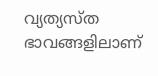വ്യത്യസ്ത ഭാവങ്ങളിലാണ്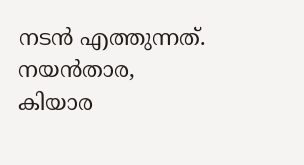നടൻ എത്തുന്നത്. നയൻതാര, കിയാര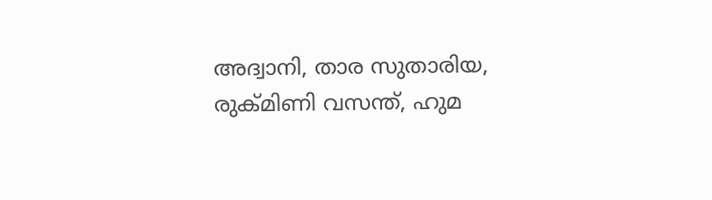അദ്വാനി, താര സുതാരിയ, രുക്മിണി വസന്ത്, ഹുമ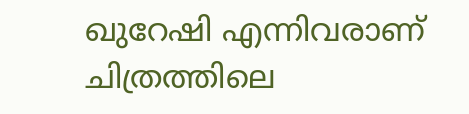ഖുറേഷി എന്നിവരാണ് ചിത്രത്തിലെ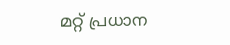മറ്റ് പ്രധാന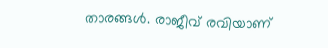താരങ്ങൾ. രാജീവ് രവിയാണ്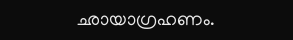ഛായാഗ്രഹണം.